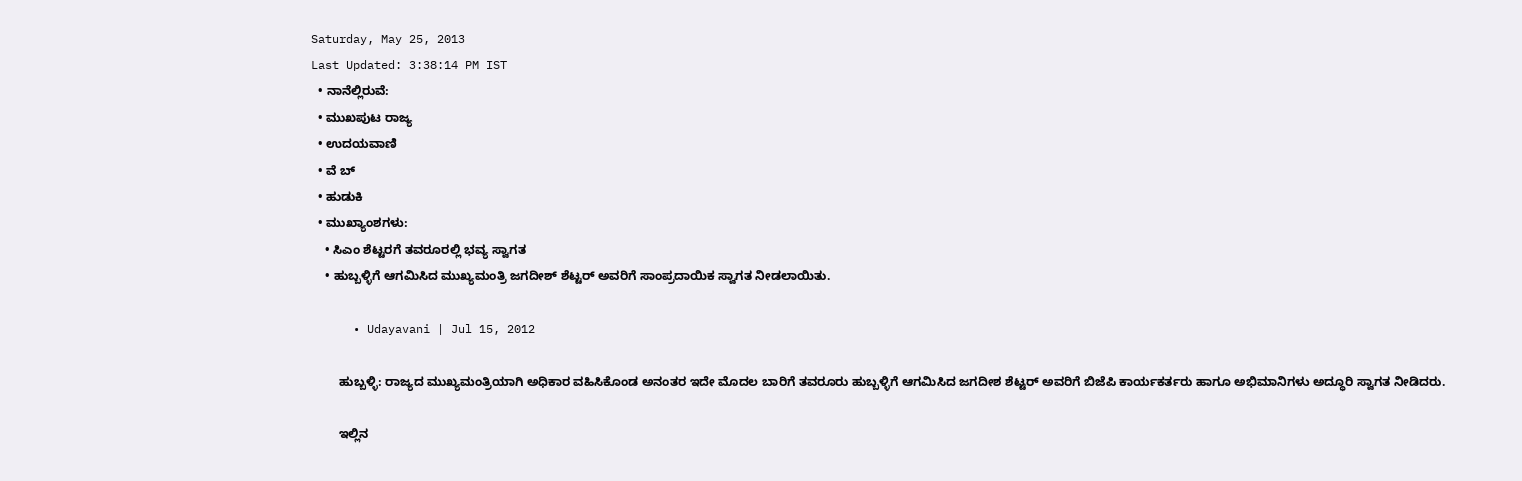Saturday, May 25, 2013
Last Updated: 3:38:14 PM IST
  • ನಾನೆಲ್ಲಿರುವೆ:
  • ಮುಖಪುಟ ರಾಜ್ಯ
  • ಉದಯವಾಣಿ
  • ವೆ ಬ್
  • ಹುಡುಕಿ
  • ಮುಖ್ಯಾಂಶಗಳು:
    • ಸಿಎಂ ಶೆಟ್ಟರಗೆ ತವರೂರಲ್ಲಿ ಭವ್ಯ ಸ್ವಾಗತ
    • ಹುಬ್ಬಳ್ಳಿಗೆ ಆಗಮಿಸಿದ ಮುಖ್ಯಮಂತ್ರಿ ಜಗದೀಶ್‌ ಶೆಟ್ಟರ್‌ ಅವರಿಗೆ ಸಾಂಪ್ರದಾಯಿಕ ಸ್ವಾಗತ ನೀಡಲಾಯಿತು.

      • Udayavani | Jul 15, 2012

        ಹುಬ್ಬಳ್ಳಿ: ರಾಜ್ಯದ ಮುಖ್ಯಮಂತ್ರಿಯಾಗಿ ಅಧಿಕಾರ ವಹಿಸಿಕೊಂಡ ಅನಂತರ ಇದೇ ಮೊದಲ ಬಾರಿಗೆ ತವರೂರು ಹುಬ್ಬಳ್ಳಿಗೆ ಆಗಮಿಸಿದ ಜಗದೀಶ ಶೆಟ್ಟರ್‌ ಅವರಿಗೆ ಬಿಜೆಪಿ ಕಾರ್ಯಕರ್ತರು ಹಾಗೂ ಅಭಿಮಾನಿಗಳು ಅದ್ಧೂರಿ ಸ್ವಾಗತ ನೀಡಿದರು.

        ಇಲ್ಲಿನ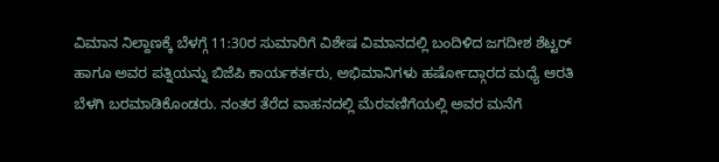ವಿಮಾನ ನಿಲ್ದಾಣಕ್ಕೆ ಬೆಳಗ್ಗೆ 11:30ರ ಸುಮಾರಿಗೆ ವಿಶೇಷ ವಿಮಾನದಲ್ಲಿ ಬಂದಿಳಿದ ಜಗದೀಶ ಶೆಟ್ಟರ್‌ ಹಾಗೂ ಅವರ ಪತ್ನಿಯನ್ನು ಬಿಜೆಪಿ ಕಾರ್ಯಕರ್ತರು, ಅಭಿಮಾನಿಗಳು ಹರ್ಷೋದ್ಗಾರದ ಮಧ್ಯೆ ಆರತಿ ಬೆಳಗಿ ಬರಮಾಡಿಕೊಂಡರು. ನಂತರ ತೆರೆದ ವಾಹನದಲ್ಲಿ ಮೆರವಣಿಗೆಯಲ್ಲಿ ಅವರ ಮನೆಗೆ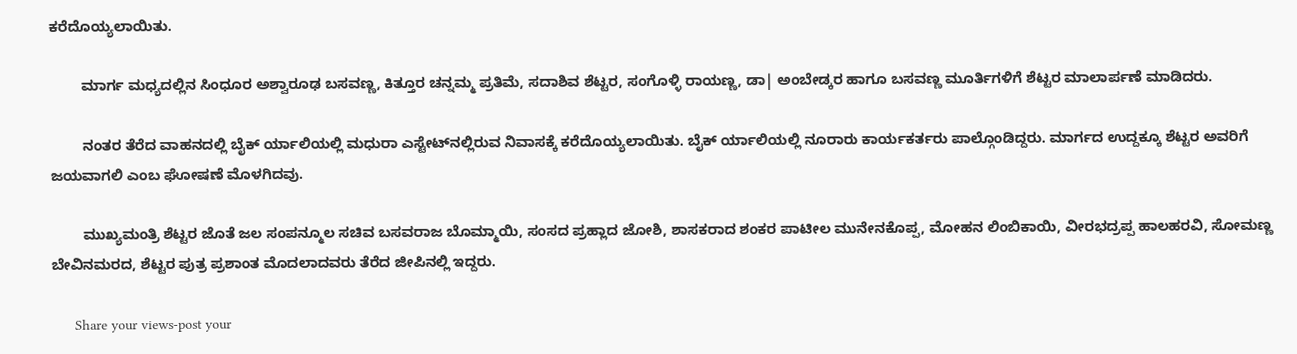ಕರೆದೊಯ್ಯಲಾಯಿತು.

        ಮಾರ್ಗ ಮಧ್ಯದಲ್ಲಿನ ಸಿಂಧೂರ ಅಶ್ವಾರೂಢ ಬಸವಣ್ಣ, ಕಿತ್ತೂರ ಚನ್ನಮ್ಮ ಪ್ರತಿಮೆ, ಸದಾಶಿವ ಶೆಟ್ಟರ, ಸಂಗೊಳ್ಳಿ ರಾಯಣ್ಣ, ಡಾ| ಅಂಬೇಡ್ಕರ ಹಾಗೂ ಬಸವಣ್ಣ ಮೂರ್ತಿಗಳಿಗೆ ಶೆಟ್ಟರ ಮಾಲಾರ್ಪಣೆ ಮಾಡಿದರು.

        ನಂತರ ತೆರೆದ ವಾಹನದಲ್ಲಿ ಬೈಕ್‌ ರ್ಯಾಲಿಯಲ್ಲಿ ಮಧುರಾ ಎಸ್ಟೇಟ್‌ನಲ್ಲಿರುವ ನಿವಾಸಕ್ಕೆ ಕರೆದೊಯ್ಯಲಾಯಿತು. ಬೈಕ್‌ ರ್ಯಾಲಿಯಲ್ಲಿ ನೂರಾರು ಕಾರ್ಯಕರ್ತರು ಪಾಲ್ಗೊಂಡಿದ್ದರು. ಮಾರ್ಗದ ಉದ್ದಕ್ಕೂ ಶೆಟ್ಟರ ಅವರಿಗೆ ಜಯವಾಗಲಿ ಎಂಬ ಘೋಷಣೆ ಮೊಳಗಿದವು.

        ಮುಖ್ಯಮಂತ್ರಿ ಶೆಟ್ಟರ ಜೊತೆ ಜಲ ಸಂಪನ್ಮೂಲ ಸಚಿವ ಬಸವರಾಜ ಬೊಮ್ಮಾಯಿ, ಸಂಸದ ಪ್ರಹ್ಲಾದ ಜೋಶಿ, ಶಾಸಕರಾದ ಶಂಕರ ಪಾಟೀಲ ಮುನೇನಕೊಪ್ಪ, ಮೋಹನ ಲಿಂಬಿಕಾಯಿ, ವೀರಭದ್ರಪ್ಪ ಹಾಲಹರವಿ, ಸೋಮಣ್ಣ ಬೇವಿನಮರದ, ಶೆಟ್ಟರ ಪುತ್ರ ಪ್ರಶಾಂತ ಮೊದಲಾದವರು ತೆರೆದ ಜೀಪಿನಲ್ಲಿ ಇದ್ದರು.

      Share your views-post your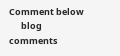Comment below
      blog comments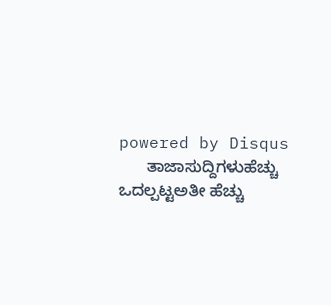powered by Disqus
      ತಾಜಾಸುದ್ದಿಗಳುಹೆಚ್ಚು ಒದಲ್ಪಟ್ಟಅತೀ ಹೆಚ್ಚು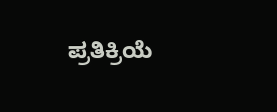ಪ್ರತಿಕ್ರಿಯೆ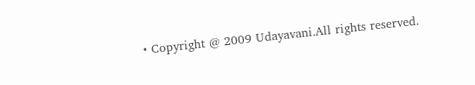• Copyright @ 2009 Udayavani.All rights reserved.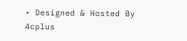• Designed & Hosted By 4cplus